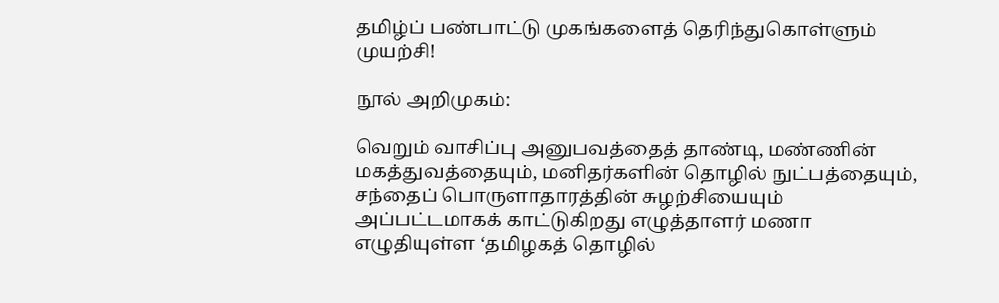தமிழ்ப் பண்பாட்டு முகங்களைத் தெரிந்துகொள்ளும் முயற்சி!

நூல் அறிமுகம்:

வெறும் வாசிப்பு அனுபவத்தைத் தாண்டி, மண்ணின் மகத்துவத்தையும், மனிதர்களின் தொழில் நுட்பத்தையும், சந்தைப் பொருளாதாரத்தின் சுழற்சியையும் அப்பட்டமாகக் காட்டுகிறது எழுத்தாளர் மணா எழுதியுள்ள ‘தமிழகத் தொழில்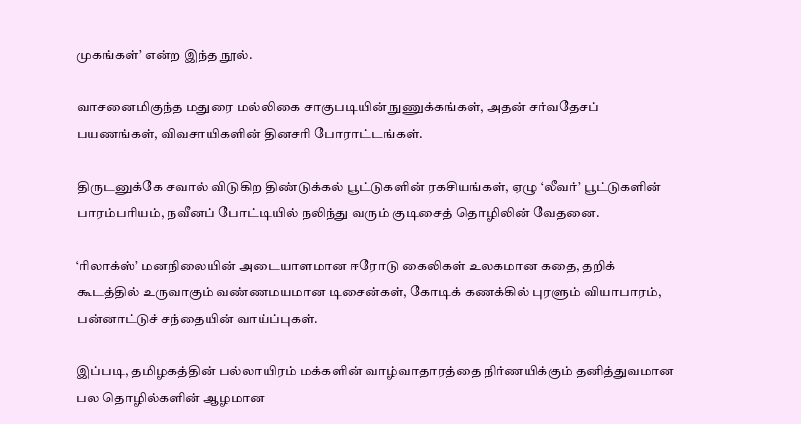முகங்கள்’ என்ற இந்த நூல்.

வாசனைமிகுந்த மதுரை மல்லிகை சாகுபடியின் நுணுக்கங்கள், அதன் சர்வதேசப் பயணங்கள், விவசாயிகளின் தினசரி போராட்டங்கள்.

திருடனுக்கே சவால் விடுகிற திண்டுக்கல் பூட்டுகளின் ரகசியங்கள், ஏழு ‘லீவர்’ பூட்டுகளின் பாரம்பரியம், நவீனப் போட்டியில் நலிந்து வரும் குடிசைத் தொழிலின் வேதனை.

‘ரிலாக்ஸ்’ மனநிலையின் அடையாளமான ஈரோடு கைலிகள் உலகமான கதை, தறிக் கூடத்தில் உருவாகும் வண்ணமயமான டிசைன்கள், கோடிக் கணக்கில் புரளும் வியாபாரம், பன்னாட்டுச் சந்தையின் வாய்ப்புகள்.

இப்படி, தமிழகத்தின் பல்லாயிரம் மக்களின் வாழ்வாதாரத்தை நிர்ணயிக்கும் தனித்துவமான பல தொழில்களின் ஆழமான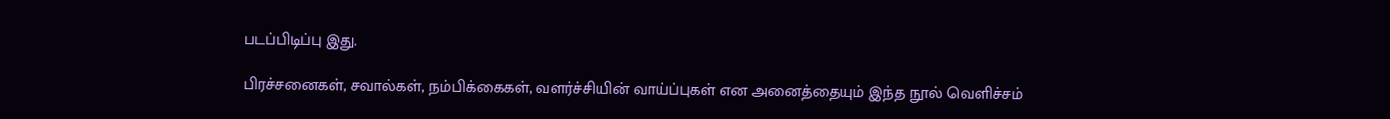படப்பிடிப்பு இது.

பிரச்சனைகள், சவால்கள், நம்பிக்கைகள், வளர்ச்சியின் வாய்ப்புகள் என அனைத்தையும் இந்த நூல் வெளிச்சம்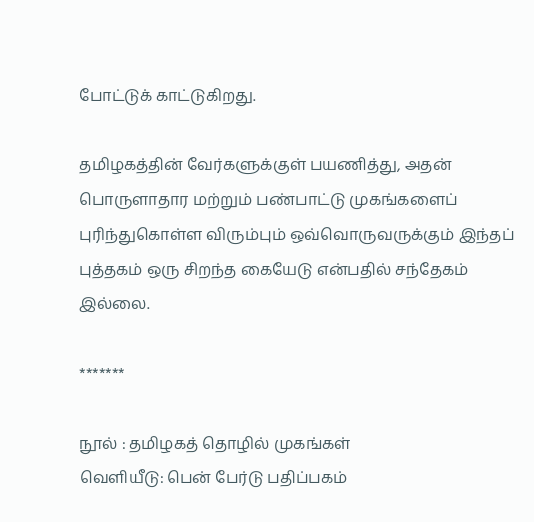போட்டுக் காட்டுகிறது.

தமிழகத்தின் வேர்களுக்குள் பயணித்து, அதன் பொருளாதார மற்றும் பண்பாட்டு முகங்களைப் புரிந்துகொள்ள விரும்பும் ஒவ்வொருவருக்கும் இந்தப் புத்தகம் ஒரு சிறந்த கையேடு என்பதில் சந்தேகம் இல்லை.

*******

நூல் : தமிழகத் தொழில் முகங்கள்
வெளியீடு: பென் பேர்டு பதிப்பகம்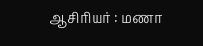ஆசிரியர் : மணா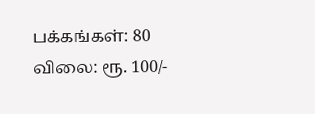பக்கங்கள்: 80
விலை: ரூ. 100/-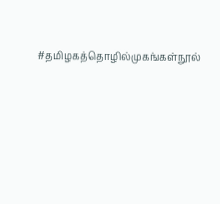#தமிழகத்தொழில்முகங்கள்நூல்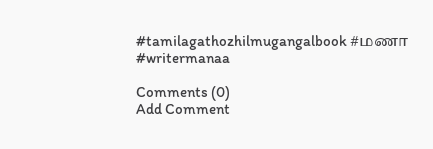#tamilagathozhilmugangalbook #மணா #writermanaa

Comments (0)
Add Comment